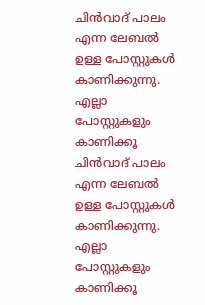ചിന്‍വാദ് പാലം എന്ന ലേബല്‍ ഉള്ള പോസ്റ്റുകള്‍ കാണിക്കുന്നു. എല്ലാ പോസ്റ്റുകളും കാണിക്കൂ
ചിന്‍വാദ് പാലം എന്ന ലേബല്‍ ഉള്ള പോസ്റ്റുകള്‍ കാണിക്കുന്നു. എല്ലാ പോസ്റ്റുകളും കാണിക്കൂ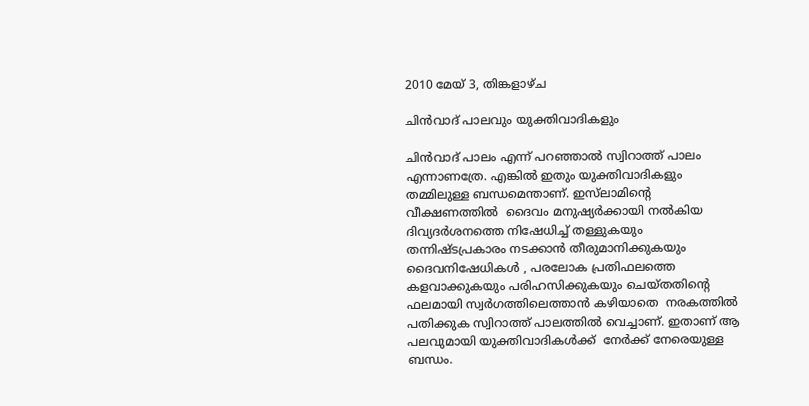2010 മേയ് 3, തിങ്കളാഴ്‌ച

ചിന്‍വാദ് പാലവും യുക്തിവാദികളും

ചിന്‍വാദ് പാലം എന്ന് പറഞ്ഞാല്‍ സ്വിറാത്ത് പാലം എന്നാണത്രേ. എങ്കില്‍ ഇതും യുക്തിവാദികളും തമ്മിലുള്ള ബന്ധമെന്താണ്. ഇസ്‌ലാമിന്റെ വീക്ഷണത്തില്‍  ദൈവം മനുഷ്യര്‍ക്കായി നല്‍കിയ ദിവ്യദര്‍ശനത്തെ നിഷേധിച്ച് തള്ളുകയും തന്നിഷ്ടപ്രകാരം നടക്കാന്‍ തീരുമാനിക്കുകയും ദൈവനിഷേധികള്‍ , പരലോക പ്രതിഫലത്തെ കളവാക്കുകയും പരിഹസിക്കുകയും ചെയ്തതിന്റെ ഫലമായി സ്വര്‍ഗത്തിലെത്താന്‍ കഴിയാതെ  നരകത്തില്‍ പതിക്കുക സ്വിറാത്ത് പാലത്തില്‍ വെച്ചാണ്. ഇതാണ് ആ പലവുമായി യുക്തിവാദികള്‍ക്ക്  നേര്‍ക്ക് നേരെയുള്ള ബന്ധം.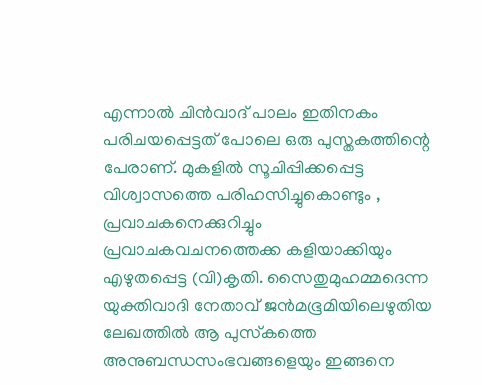എന്നാല്‍ ചിന്‍വാദ് പാലം ഇതിനകം പരിചയപ്പെട്ടത് പോലെ ഒരു പുസ്തകത്തിന്റെ പേരാണ്. മുകളില്‍ സൂചിപ്പിക്കപ്പെട്ട വിശ്വാസത്തെ പരിഹസിച്ചുകൊണ്ടും , പ്രവാചകനെക്കുറിച്ചും പ്രവാചകവചനത്തെക്ക കളിയാക്കിയും  എഴുതപ്പെട്ട (വി)കൃതി. സൈതുമുഹമ്മദെന്ന യുക്തിവാദി നേതാവ് ജന്‍മഭൂമിയിലെഴുതിയ ലേഖത്തില്‍ ആ പുസ്‌കത്തെ അനുബന്ധസംഭവങ്ങളെയും ഇങ്ങനെ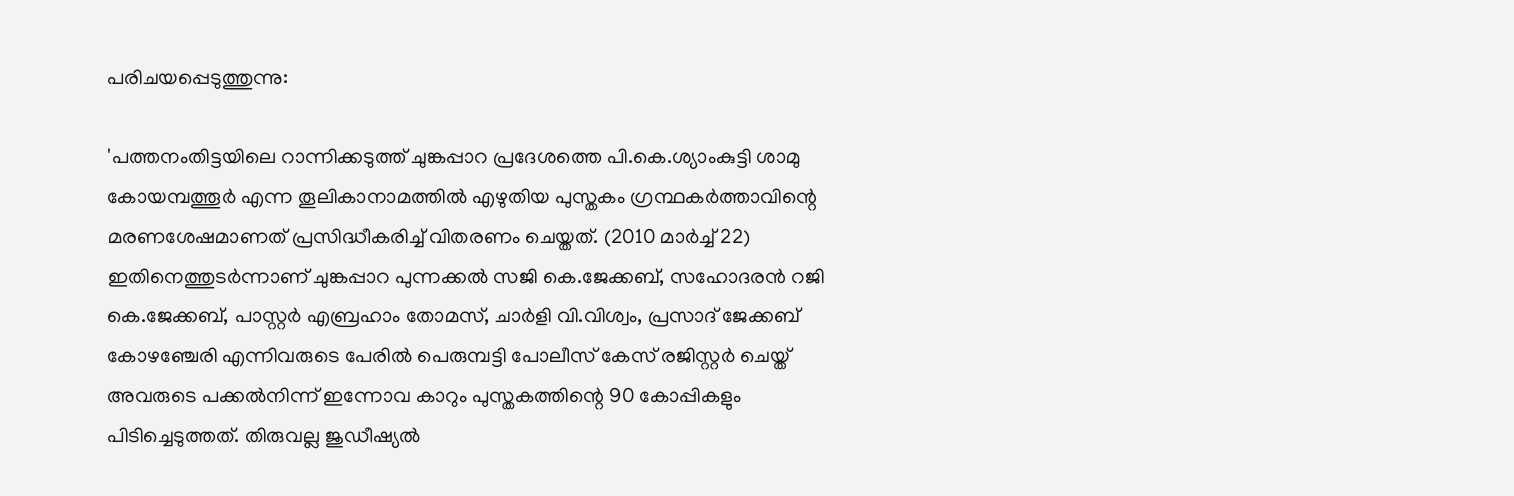പരിചയപ്പെടുത്തുന്നു:

'പത്തനംതിട്ടയിലെ റാന്നിക്കടുത്ത്‌ ചുങ്കപ്പാറ പ്രദേശത്തെ പി.കെ.ശ്യാംകുട്ടി ശാമു കോയമ്പത്തൂര്‍ എന്ന തൂലികാനാമത്തില്‍ എഴുതിയ പുസ്തകം ഗ്രന്ഥകര്‍ത്താവിന്റെ മരണശേഷമാണത്‌ പ്രസിദ്ധീകരിച്ച്‌ വിതരണം ചെയ്തത്‌. (2010 മാര്‍ച്ച്‌ 22) ഇതിനെത്തുടര്‍ന്നാണ്‌ ചുങ്കപ്പാറ പുന്നക്കല്‍ സജി കെ.ജേക്കബ്‌, സഹോദരന്‍ റജി കെ.ജേക്കബ്‌, പാസ്റ്റര്‍ എബ്രഹാം തോമസ്‌, ചാര്‍ളി വി.വിശ്വം, പ്രസാദ്‌ ജേക്കബ്‌ കോഴഞ്ചേരി എന്നിവരുടെ പേരില്‍ പെരുമ്പട്ടി പോലീസ്‌ കേസ്‌ രജിസ്റ്റര്‍ ചെയ്ത്‌ അവരുടെ പക്കല്‍നിന്ന്‌ ഇന്നോവ കാറും പുസ്തകത്തിന്റെ 90 കോപ്പികളും പിടിച്ചെടുത്തത്‌. തിരുവല്ല ജുഡീഷ്യല്‍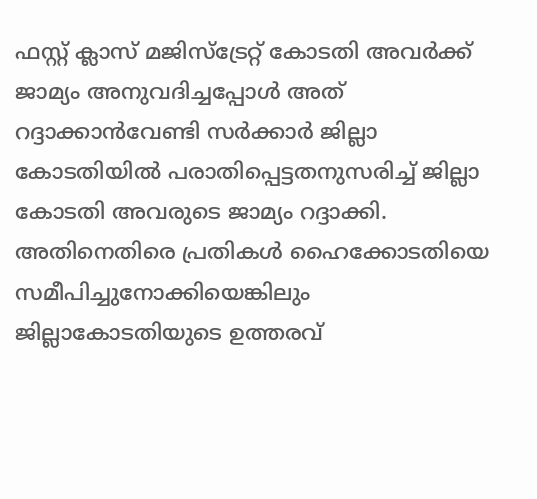ഫസ്റ്റ്‌ ക്ലാസ്‌ മജിസ്ട്രേറ്റ്‌ കോടതി അവര്‍ക്ക്‌ ജാമ്യം അനുവദിച്ചപ്പോള്‍ അത്‌ റദ്ദാക്കാന്‍വേണ്ടി സര്‍ക്കാര്‍ ജില്ലാ കോടതിയില്‍ പരാതിപ്പെട്ടതനുസരിച്ച്‌ ജില്ലാ കോടതി അവരുടെ ജാമ്യം റദ്ദാക്കി. അതിനെതിരെ പ്രതികള്‍ ഹൈക്കോടതിയെ സമീപിച്ചുനോക്കിയെങ്കിലും ജില്ലാകോടതിയുടെ ഉത്തരവ്‌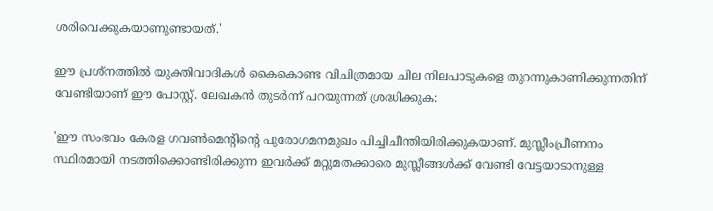ശരിവെക്കുകയാണുണ്ടായത്‌.'

ഈ പ്രശ്‌നത്തില്‍ യുക്തിവാദികള്‍ കൈകൊണ്ട വിചിത്രമായ ചില നിലപാടുകളെ തുറന്നുകാണിക്കുന്നതിന് വേണ്ടിയാണ് ഈ പോസ്റ്റ്. ലേഖകന്‍ തുടര്‍ന്ന് പറയുന്നത് ശ്രദ്ധിക്കുക:

'ഈ സംഭവം കേരള ഗവണ്‍മെന്റിന്റെ പുരോഗമനമുഖം പിച്ചിചീന്തിയിരിക്കുകയാണ്‌. മുസ്ലീംപ്രീണനം സ്ഥിരമായി നടത്തിക്കൊണ്ടിരിക്കുന്ന ഇവര്‍ക്ക്‌ മറ്റുമതക്കാരെ മുസ്ലീങ്ങള്‍ക്ക്‌ വേണ്ടി വേട്ടയാടാനുള്ള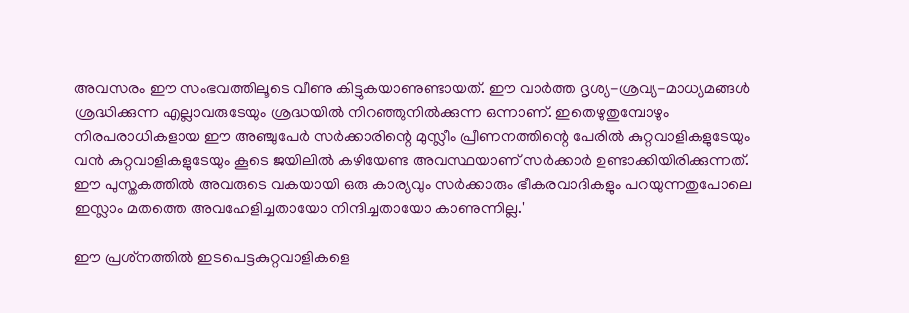അവസരം ഈ സംഭവത്തിലൂടെ വീണു കിട്ടുകയാണുണ്ടായത്‌. ഈ വാര്‍ത്ത ദൃശ്യ-ശ്രവ്യ-മാധ്യമങ്ങള്‍ ശ്രദ്ധിക്കുന്ന എല്ലാവരുടേയും ശ്രദ്ധയില്‍ നിറഞ്ഞുനില്‍ക്കുന്ന ഒന്നാണ്‌. ഇതെഴുതുമ്പോഴും നിരപരാധികളായ ഈ അഞ്ചുപേര്‍ സര്‍ക്കാരിന്റെ മുസ്ലീം പ്രീണനത്തിന്റെ പേരില്‍ കുറ്റവാളികളുടേയും വന്‍ കുറ്റവാളികളുടേയും കൂടെ ജയിലില്‍ കഴിയേണ്ട അവസ്ഥയാണ്‌ സര്‍ക്കാര്‍ ഉണ്ടാക്കിയിരിക്കുന്നത്‌. ഈ പുസ്തകത്തില്‍ അവരുടെ വകയായി ഒരു കാര്യവും സര്‍ക്കാരും ഭീകരവാദികളും പറയുന്നതുപോലെ ഇസ്ലാം മതത്തെ അവഹേളിച്ചതായോ നിന്ദിച്ചതായോ കാണുന്നില്ല.'

ഈ പ്രശ്‌നത്തില്‍ ഇടപെട്ടകുറ്റവാളികളെ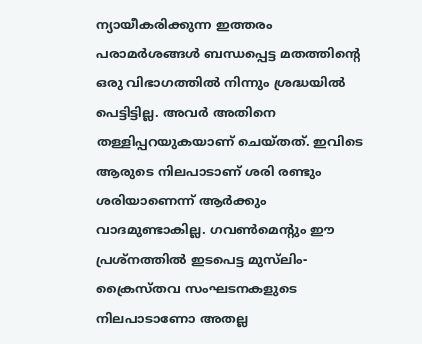ന്യായീകരിക്കുന്ന ഇത്തരം പരാമര്‍ശങ്ങള്‍ ബന്ധപ്പെട്ട മതത്തിന്റെ ഒരു വിഭാഗത്തില്‍ നിന്നും ശ്രദ്ധയില്‍ പെട്ടിട്ടില്ല. അവര്‍ അതിനെ തള്ളിപ്പറയുകയാണ് ചെയ്തത്. ഇവിടെ ആരുടെ നിലപാടാണ് ശരി രണ്ടും ശരിയാണെന്ന് ആര്‍ക്കും വാദമുണ്ടാകില്ല. ഗവണ്‍മെന്റും ഈ പ്രശ്‌നത്തില്‍ ഇടപെട്ട മുസ്‌ലിം-ക്രൈസ്തവ സംഘടനകളുടെ നിലപാടാണോ അതല്ല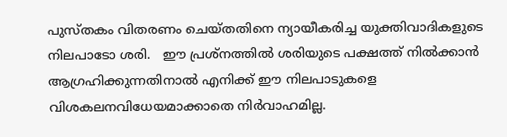പുസ്തകം വിതരണം ചെയ്തതിനെ ന്യായീകരിച്ച യുക്തിവാദികളുടെ നിലപാടോ ശരി.   ഈ പ്രശ്‌നത്തില്‍ ശരിയുടെ പക്ഷത്ത് നില്‍ക്കാന്‍ ആഗ്രഹിക്കുന്നതിനാല്‍ എനിക്ക് ഈ നിലപാടുകളെ വിശകലനവിധേയമാക്കാതെ നിര്‍വാഹമില്ല.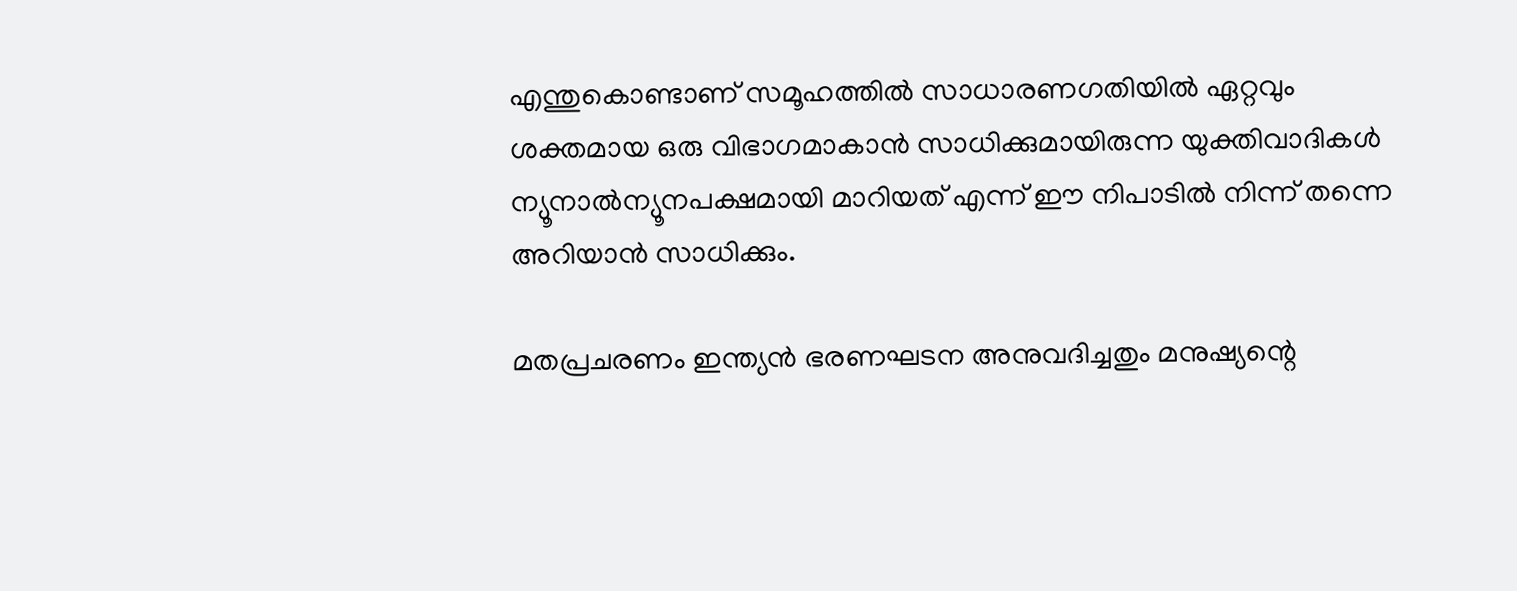എന്തുകൊണ്ടാണ് സമൂഹത്തില്‍ സാധാരണഗതിയില്‍ ഏറ്റവും ശക്തമായ ഒരു വിഭാഗമാകാന്‍ സാധിക്കുമായിരുന്ന യുക്തിവാദികള്‍ ന്യൂനാല്‍ന്യൂനപക്ഷമായി മാറിയത് എന്ന് ഈ നിപാടില്‍ നിന്ന് തന്നെ അറിയാന്‍ സാധിക്കും.

മതപ്രചരണം ഇന്ത്യന്‍ ഭരണഘടന അനുവദിച്ചതും മനുഷ്യന്റെ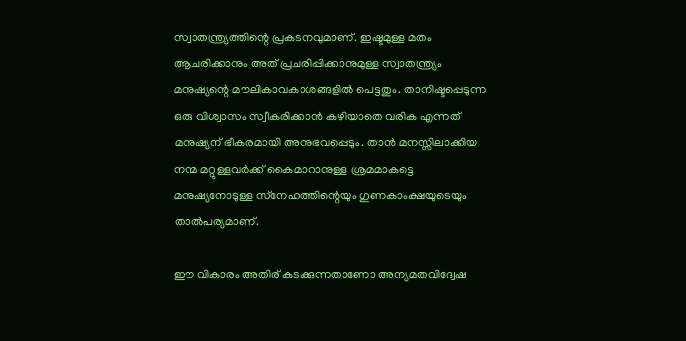സ്വാതന്ത്ര്യത്തിന്റെ പ്രകടനവുമാണ്. ഇഷ്ടമുള്ള മതം ആചരിക്കാനും അത് പ്രചരിപ്പിക്കാനുമുള്ള സ്വാതന്ത്ര്യം മനുഷ്യന്റെ മൗലികാവകാശങ്ങളില്‍ പെട്ടതും. താനിഷ്ടപ്പെടുന്ന ഒരു വിശ്വാസം സ്വീകരിക്കാന്‍ കഴിയാതെ വരിക എന്നത് മനുഷ്യന് ഭീകരമായി അനുഭവപ്പെടും. താന്‍ മനസ്സിലാക്കിയ നന്മ മറ്റുള്ളവര്‍ക്ക് കൈമാറാനുള്ള ശ്രമമാകട്ടെ മനുഷ്യനോടുള്ള സ്‌നേഹത്തിന്റെയും ഗുണകാംക്ഷയുടെയും താല്‍പര്യമാണ്.

ഈ വികാരം അതിര് കടക്കുന്നതാണോ അന്യമതവിദ്വേഷ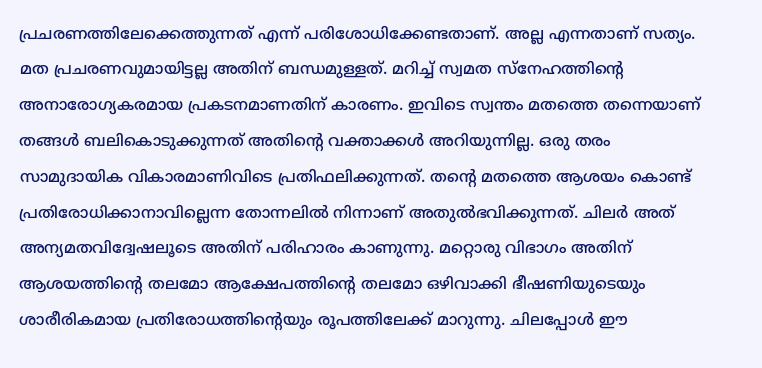പ്രചരണത്തിലേക്കെത്തുന്നത് എന്ന് പരിശോധിക്കേണ്ടതാണ്. അല്ല എന്നതാണ് സത്യം. മത പ്രചരണവുമായിട്ടല്ല അതിന് ബന്ധമുള്ളത്. മറിച്ച് സ്വമത സ്‌നേഹത്തിന്റെ അനാരോഗ്യകരമായ പ്രകടനമാണതിന് കാരണം. ഇവിടെ സ്വന്തം മതത്തെ തന്നെയാണ് തങ്ങള്‍ ബലികൊടുക്കുന്നത് അതിന്റെ വക്താക്കള്‍ അറിയുന്നില്ല. ഒരു തരം സാമുദായിക വികാരമാണിവിടെ പ്രതിഫലിക്കുന്നത്. തന്റെ മതത്തെ ആശയം കൊണ്ട് പ്രതിരോധിക്കാനാവില്ലെന്ന തോന്നലില്‍ നിന്നാണ് അതുല്‍ഭവിക്കുന്നത്. ചിലര്‍ അത് അന്യമതവിദ്വേഷലൂടെ അതിന് പരിഹാരം കാണുന്നു. മറ്റൊരു വിഭാഗം അതിന് ആശയത്തിന്റെ തലമോ ആക്ഷേപത്തിന്റെ തലമോ ഒഴിവാക്കി ഭീഷണിയുടെയും ശാരീരികമായ പ്രതിരോധത്തിന്റെയും രൂപത്തിലേക്ക് മാറുന്നു. ചിലപ്പോള്‍ ഈ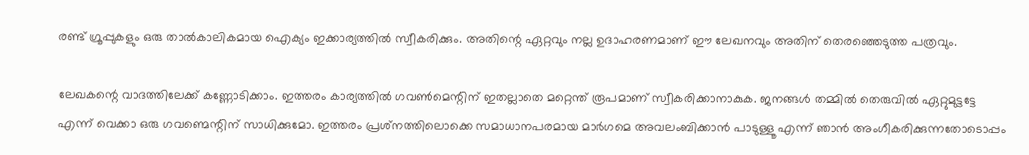രണ്ട് ഗ്രൂപ്പുകളും ഒരു താല്‍കാലികമായ ഐക്യം ഇക്കാര്യത്തില്‍ സ്വീകരിക്കും. അതിന്റെ ഏറ്റവും നല്ല ഉദാഹരണമാണ് ഈ ലേഖനവും അതിന് തെരഞ്ഞെടുത്ത പത്രവും.

ലേഖകന്റെ വാദത്തിലേക്ക് കണ്ണോടിക്കാം. ഇത്തരം കാര്യത്തില്‍ ഗവണ്‍മെന്റിന് ഇതല്ലാതെ മറ്റെന്ത് രൂപമാണ് സ്വീകരിക്കാനാകുക. ജനങ്ങള്‍ തമ്മില്‍ തെരുവില്‍ ഏറ്റുമുട്ടട്ടേ എന്ന് വെക്കാ ഒരു ഗവണ്മെന്റിന് സാധിക്കുമോ. ഇത്തരം പ്രശ്‌നത്തിലൊക്കെ സമാധാനപരമായ മാര്‍ഗമെ അവലംബിക്കാന്‍ പാടുള്ളൂ എന്ന് ഞാന്‍ അംഗീകരിക്കുന്നതോടൊപ്പം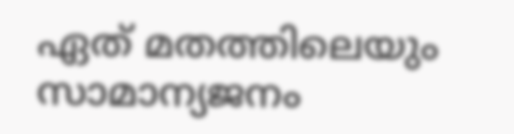ഏത് മതത്തിലെയും സാമാന്യജനം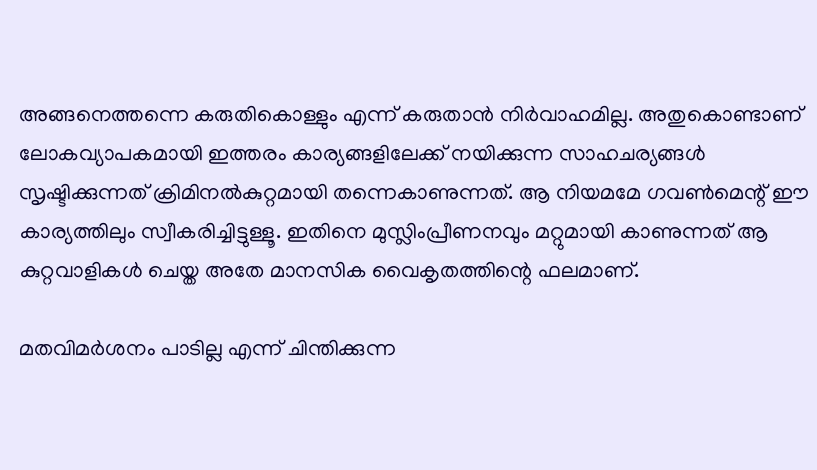അങ്ങനെത്തന്നെ കരുതികൊള്ളും എന്ന് കരുതാന്‍ നിര്‍വാഹമില്ല. അതുകൊണ്ടാണ് ലോകവ്യാപകമായി ഇത്തരം കാര്യങ്ങളിലേക്ക് നയിക്കുന്ന സാഹചര്യങ്ങള്‍ സൃഷ്ടിക്കുന്നത് ക്രിമിനല്‍കുറ്റമായി തന്നെകാണുന്നത്. ആ നിയമമേ ഗവണ്‍മെന്റ് ഈ കാര്യത്തിലും സ്വീകരിച്ചിട്ടുള്ളൂ. ഇതിനെ മുസ്ലിംപ്രീണനവും മറ്റുമായി കാണുന്നത് ആ കുറ്റവാളികള്‍ ചെയ്ത അതേ മാനസിക വൈകൃതത്തിന്റെ ഫലമാണ്.

മതവിമര്‍ശനം പാടില്ല എന്ന് ചിന്തിക്കുന്ന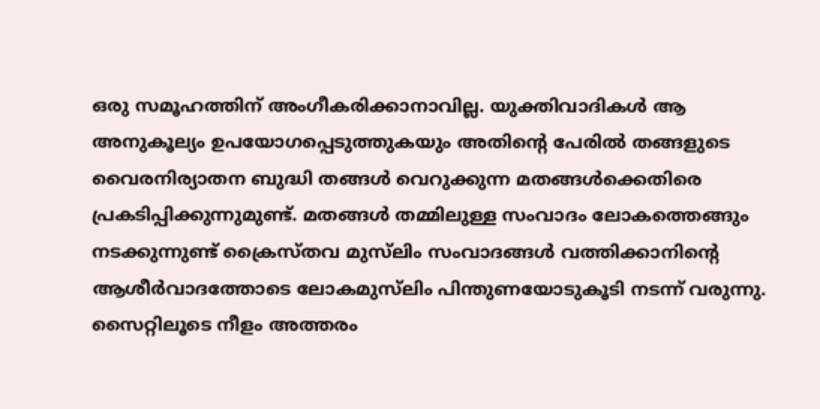ഒരു സമൂഹത്തിന് അംഗീകരിക്കാനാവില്ല. യുക്തിവാദികള്‍ ആ അനുകൂല്യം ഉപയോഗപ്പെടുത്തുകയും അതിന്റെ പേരില്‍ തങ്ങളുടെ വൈരനിര്യാതന ബുദ്ധി തങ്ങള്‍ വെറുക്കുന്ന മതങ്ങള്‍ക്കെതിരെ പ്രകടിപ്പിക്കുന്നുമുണ്ട്. മതങ്ങള്‍ തമ്മിലുള്ള സംവാദം ലോകത്തെങ്ങും നടക്കുന്നുണ്ട് ക്രൈസ്തവ മുസ്‌ലിം സംവാദങ്ങള്‍ വത്തിക്കാനിന്റെ ആശീര്‍വാദത്തോടെ ലോകമുസ്‌ലിം പിന്തുണയോടുകൂടി നടന്ന് വരുന്നു. സൈറ്റിലൂടെ നീളം അത്തരം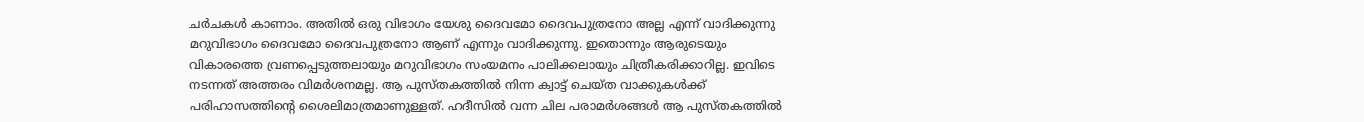ചര്‍ചകള്‍ കാണാം. അതില്‍ ഒരു വിഭാഗം യേശു ദൈവമോ ദൈവപുത്രനോ അല്ല എന്ന് വാദിക്കുന്നു മറുവിഭാഗം ദൈവമോ ദൈവപുത്രനോ ആണ് എന്നും വാദിക്കുന്നു. ഇതൊന്നും ആരുടെയും വികാരത്തെ വ്രണപ്പെടുത്തലായും മറുവിഭാഗം സംയമനം പാലിക്കലായും ചിത്രീകരിക്കാറില്ല. ഇവിടെ നടന്നത് അത്തരം വിമര്‍ശനമല്ല. ആ പുസ്തകത്തില്‍ നിന്ന ക്വാട്ട് ചെയ്ത വാക്കുകള്‍ക്ക് പരിഹാസത്തിന്റെ ശൈലിമാത്രമാണുള്ളത്. ഹദീസില്‍ വന്ന ചില പരാമര്‍ശങ്ങള്‍ ആ പുസ്തകത്തില്‍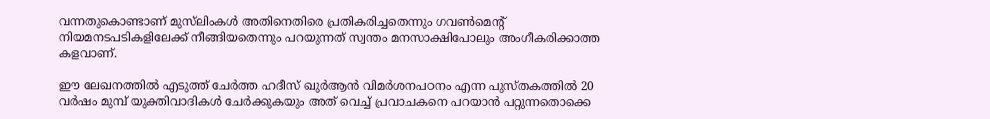വന്നതുകൊണ്ടാണ് മുസ്‌ലിംകള്‍ അതിനെതിരെ പ്രതികരിച്ചതെന്നും ഗവണ്‍മെന്റ് നിയമനടപടികളിലേക്ക് നീങ്ങിയതെന്നും പറയുന്നത് സ്വന്തം മനസാക്ഷിപോലും അംഗീകരിക്കാത്ത കളവാണ്.

ഈ ലേഖനത്തില്‍ എടുത്ത് ചേര്‍ത്ത ഹദീസ് ഖുര്‍ആന്‍ വിമര്‍ശനപഠനം എന്ന പുസ്തകത്തില്‍ 20 വര്‍ഷം മുമ്പ് യുക്തിവാദികള്‍ ചേര്‍ക്കുകയും അത് വെച്ച് പ്രവാചകനെ പറയാന്‍ പറ്റുന്നതൊക്കെ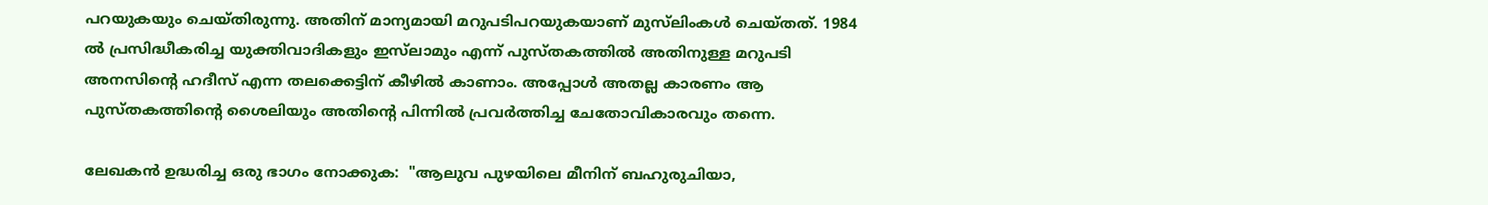പറയുകയും ചെയ്തിരുന്നു. അതിന് മാന്യമായി മറുപടിപറയുകയാണ് മുസ്‌ലിംകള്‍ ചെയ്തത്. 1984 ല്‍ പ്രസിദ്ധീകരിച്ച യുക്തിവാദികളും ഇസ്‌ലാമും എന്ന് പുസ്തകത്തില്‍ അതിനുള്ള മറുപടി അനസിന്റെ ഹദീസ് എന്ന തലക്കെട്ടിന് കീഴില്‍ കാണാം. അപ്പോള്‍ അതല്ല കാരണം ആ പുസ്തകത്തിന്റെ ശൈലിയും അതിന്റെ പിന്നില്‍ പ്രവര്‍ത്തിച്ച ചേതോവികാരവും തന്നെ.

ലേഖകന്‍ ഉദ്ധരിച്ച ഒരു ഭാഗം നോക്കുക:  "ആലുവ പുഴയിലെ മീനിന്‌ ബഹുരുചിയാ,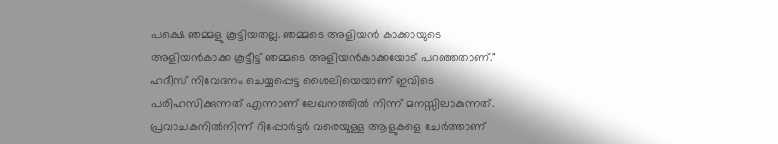പക്ഷെ ഞമ്മളു കൂട്ടിയതല്ല. ഞമ്മടെ അളിയന്‍ കാക്കായുടെ അളിയന്‍കാക്ക കൂട്ടീട്ട്‌ ഞമ്മടെ അളിയന്‍കാക്കയോട്‌ പറഞ്ഞതാണ്‌."
ഹദീസ് നിവേദനം ചെയ്യപ്പെട്ട ശൈലിയെയാണ് ഇവിടെ പരിഹസിക്കുന്നത് എന്നാണ് ലേഖനത്തില്‍ നിന്ന് മനസ്സിലാകുന്നത്. പ്രവാചകനില്‍നിന്ന് റിപ്പോര്‍ട്ടര്‍ വരെയുള്ള ആളുകളെ ചേര്‍ത്താണ്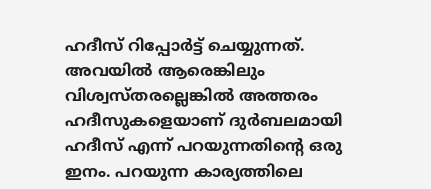ഹദീസ് റിപ്പോര്‍ട്ട് ചെയ്യുന്നത്. അവയില്‍ ആരെങ്കിലും വിശ്വസ്തരല്ലെങ്കില്‍ അത്തരം ഹദീസുകളെയാണ് ദുര്‍ബലമായി ഹദീസ് എന്ന് പറയുന്നതിന്റെ ഒരു ഇനം. പറയുന്ന കാര്യത്തിലെ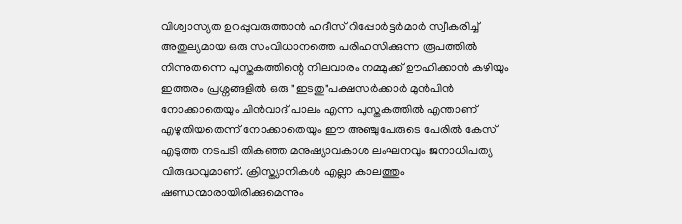വിശ്വാസ്യത ഉറപ്പുവരുത്താന്‍ ഹദീസ് റിപ്പോര്‍ട്ടര്‍മാര്‍ സ്വീകരിച്ച് അതുല്യമായ ഒരു സംവിധാനത്തെ പരിഹസിക്കുന്ന രൂപത്തില്‍ നിന്നുതന്നെ പുസ്തകത്തിന്റെ നിലവാരം നമ്മുക്ക് ഊഹിക്കാന്‍ കഴിയും
ഇത്തരം പ്രശ്നങ്ങളില്‍ ഒരു "ഇടതു"പക്ഷസര്‍ക്കാര്‍ മുന്‍പിന്‍ നോക്കാതെയും ചിന്‍വാദ്‌ പാലം എന്ന പുസ്തകത്തില്‍ എന്താണ്‌ എഴുതിയതെന്ന്‌ നോക്കാതെയും ഈ അഞ്ചുപേരുടെ പേരില്‍ കേസ്‌ എടുത്ത നടപടി തികഞ്ഞ മനുഷ്യാവകാശ ലംഘനവും ജനാധിപത്യ വിരുദ്ധവുമാണ്‌. ക്രിസ്ത്യാനികള്‍ എല്ലാ കാലത്തും ഷണ്ഡന്മാരായിരിക്കുമെന്നും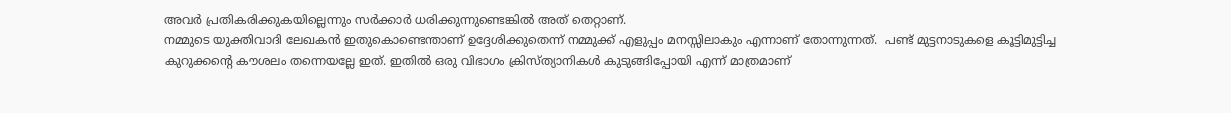അവര്‍ പ്രതികരിക്കുകയില്ലെന്നും സര്‍ക്കാര്‍ ധരിക്കുന്നുണ്ടെങ്കില്‍ അത്‌ തെറ്റാണ്‌.
നമ്മുടെ യുക്തിവാദി ലേഖകന്‍ ഇതുകൊണ്ടെന്താണ് ഉദ്ദേശിക്കുതെന്ന് നമ്മുക്ക് എളുപ്പം മനസ്സിലാകും എന്നാണ് തോന്നുന്നത്.  പണ്ട് മുട്ടനാടുകളെ കൂട്ടിമുട്ടിച്ച കുറുക്കന്റെ കൗശലം തന്നെയല്ലേ ഇത്. ഇതില്‍ ഒരു വിഭാഗം ക്രിസ്ത്യാനികള്‍ കുടുങ്ങിപ്പോയി എന്ന് മാത്രമാണ്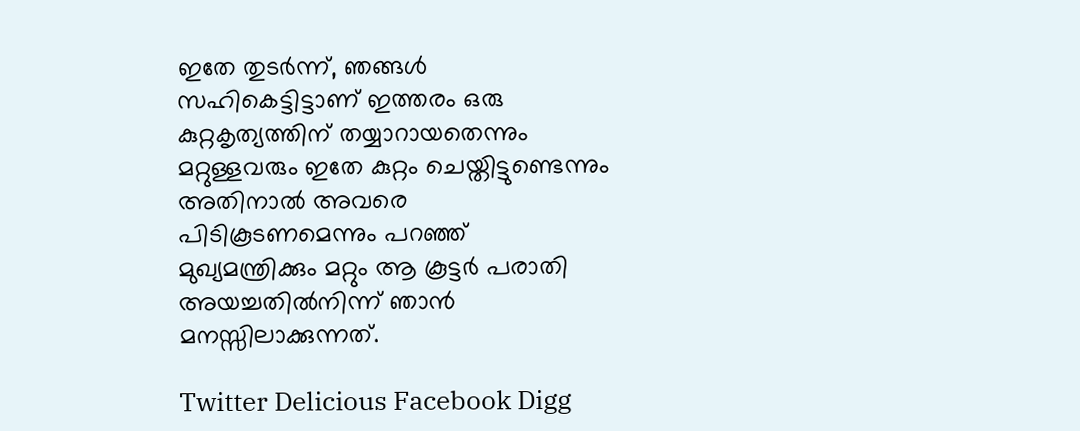ഇതേ തുടര്‍ന്ന്, ഞങ്ങള്‍ സഹികെട്ടിട്ടാണ് ഇത്തരം ഒരു കുറ്റകൃത്യത്തിന് തയ്യാറായതെന്നും മറ്റുള്ളവരും ഇതേ കുറ്റം ചെയ്തിട്ടുണ്ടെന്നും അതിനാല്‍ അവരെ പിടികൂടണമെന്നും പറഞ്ഞ് മുഖ്യമന്ത്രിക്കും മറ്റും ആ കൂട്ടര്‍ പരാതി അയച്ചതില്‍നിന്ന് ഞാന്‍ മനസ്സിലാക്കുന്നത്.

Twitter Delicious Facebook Digg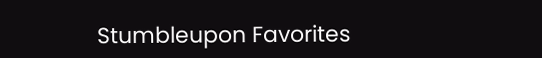Stumbleupon Favorites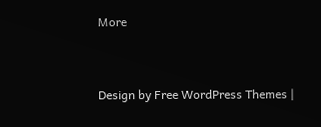More


Design by Free WordPress Themes |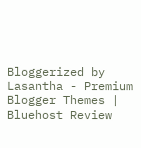Bloggerized by Lasantha - Premium Blogger Themes | Bluehost Review